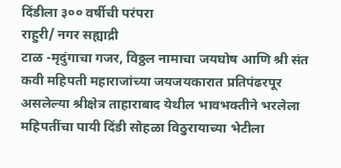दिंडीला ३०० वर्षीची परंपरा
राहुरी/ नगर सह्याद्री
टाळ -मृदुंगाचा गजर, विठ्ठल नामाचा जयघोष आणि श्री संत कवी महिपती महाराजांच्या जयजयकारात प्रतिपंढरपूर असलेल्या श्रीक्षेत्र ताहाराबाद येथील भावभक्तीने भरलेला महिपतींचा पायी दिंडी सोहळा विठुरायाच्या भेटीला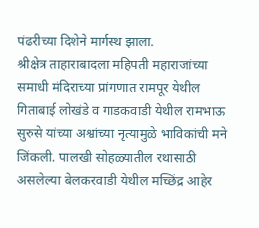पंढरीच्या दिशेने मार्गस्थ झाला.
श्रीक्षेत्र ताहाराबादला महिपती महाराजांच्या समाधी मंदिराच्या प्रांगणात रामपूर येथील गिताबाई लोखंडे व गाडकवाडी येथील रामभाऊ सुरुसे यांच्या अश्वांच्या नृत्यामुळे भाविकांची मने जिंकली. पालखी सोहळ्यातील रथासाठी असलेल्या बेलकरवाडी येथील मच्छिंद्र आहेर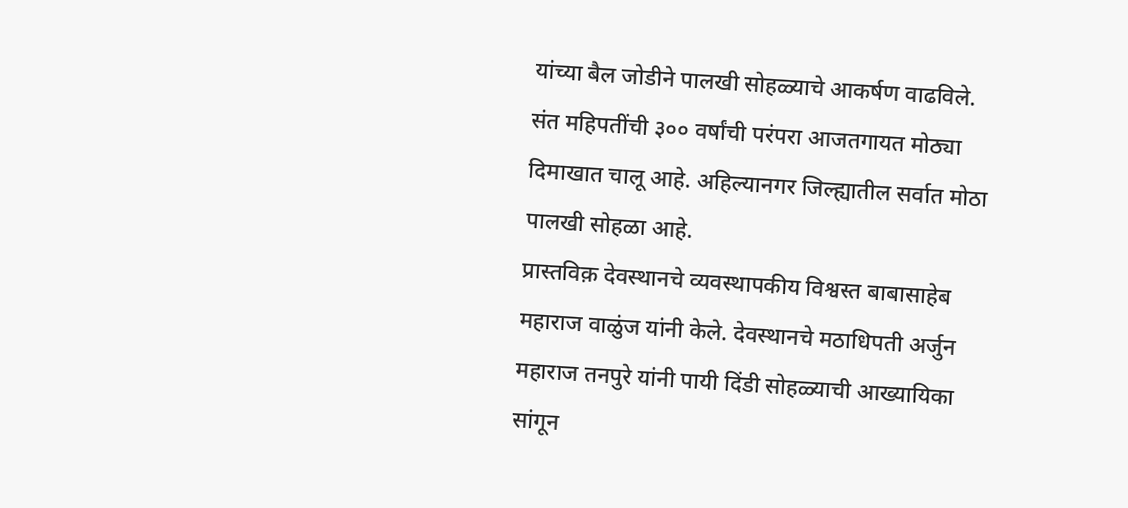यांच्या बैल जोडीने पालखी सोहळ्याचे आकर्षण वाढविले. संत महिपतींची ३०० वर्षांची परंपरा आजतगायत मोठ्या दिमाखात चालू आहे. अहिल्यानगर जिल्ह्यातील सर्वात मोठा पालखी सोहळा आहे.
प्रास्तविक़ देवस्थानचे व्यवस्थापकीय विश्वस्त बाबासाहेब महाराज वाळुंज यांनी केले. देवस्थानचे मठाधिपती अर्जुन महाराज तनपुरे यांनी पायी दिंडी सोहळ्याची आख्यायिका सांगून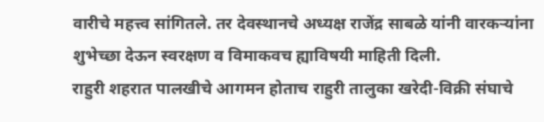वारीचे महत्त्व सांगितले. तर देवस्थानचे अध्यक्ष राजेंद्र साबळे यांनी वारकऱ्यांना शुभेच्छा देऊन स्वरक्षण व विमाकवच ह्याविषयी माहिती दिली.
राहुरी शहरात पालखीचे आगमन होताच राहुरी तालुका खरेदी-विक्री संघाचे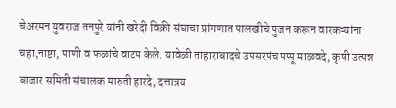चेअरमन युवराज तनपुरे यांनी खरेदी विक्री संघाचा प्रांगणात पालखीचे पुजन करून वारकऱ्यांना चहा,नाष्टा, पाणी व फळांचे वाटप केले. यावेळी ताहाराबादचे उपसरपंच पप्पू माळवदे, कृषी उत्पन्न बाजार समिती संचालक मारुती हारदे, दत्तात्रय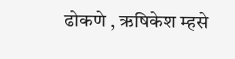ढोकणे , ऋषिकेश म्हसे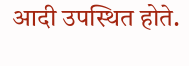आदी उपस्थित होते.